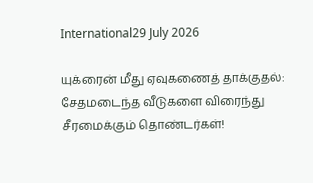International29 July 2026

யுக்ரைன் மீது ஏவுகணைத் தாக்குதல்: சேதமடைந்த வீடுகளை விரைந்து சீரமைக்கும் தொண்டர்கள்!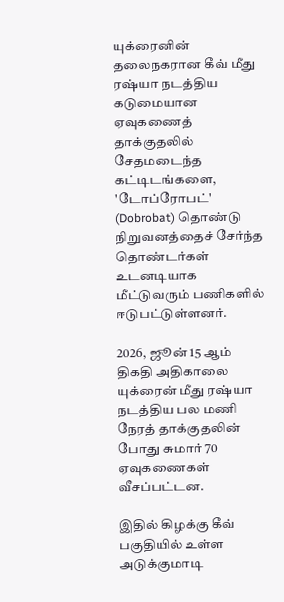யுக்ரைனின் தலைநகரான கீவ் மீது ரஷ்யா நடத்திய கடுமையான ஏவுகணைத் தாக்குதலில் சேதமடைந்த கட்டிடங்களை, 'டோப்ரோபட்' (Dobrobat) தொண்டு நிறுவனத்தைச் சேர்ந்த தொண்டர்கள் உடனடியாக மீட்டுவரும் பணிகளில் ஈடுபட்டுள்ளனர்.

2026, ஜூன் 15 ஆம் திகதி அதிகாலை யுக்ரைன் மீது ரஷ்யா நடத்திய பல மணி நேரத் தாக்குதலின் போது சுமார் 70 ஏவுகணைகள் வீசப்பட்டன.

இதில் கிழக்கு கீவ் பகுதியில் உள்ள அடுக்குமாடி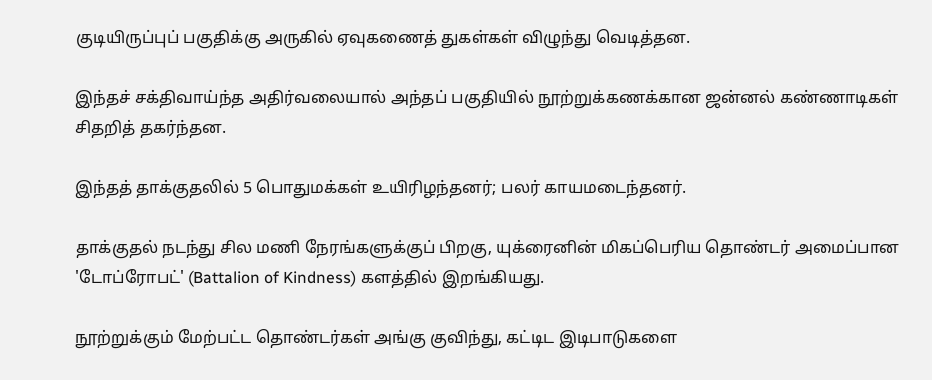குடியிருப்புப் பகுதிக்கு அருகில் ஏவுகணைத் துகள்கள் விழுந்து வெடித்தன.

இந்தச் சக்திவாய்ந்த அதிர்வலையால் அந்தப் பகுதியில் நூற்றுக்கணக்கான ஜன்னல் கண்ணாடிகள் சிதறித் தகர்ந்தன.

இந்தத் தாக்குதலில் 5 பொதுமக்கள் உயிரிழந்தனர்; பலர் காயமடைந்தனர்.

தாக்குதல் நடந்து சில மணி நேரங்களுக்குப் பிறகு, யுக்ரைனின் மிகப்பெரிய தொண்டர் அமைப்பான 'டோப்ரோபட்' (Battalion of Kindness) களத்தில் இறங்கியது.

நூற்றுக்கும் மேற்பட்ட தொண்டர்கள் அங்கு குவிந்து, கட்டிட இடிபாடுகளை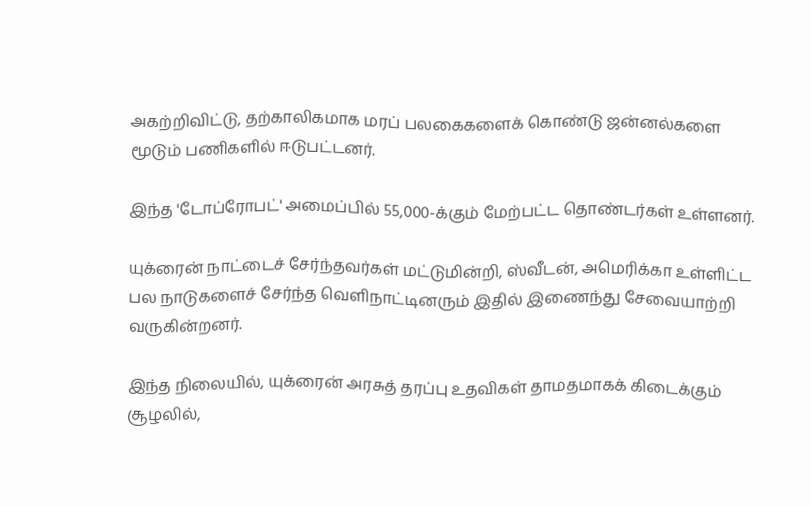அகற்றிவிட்டு, தற்காலிகமாக மரப் பலகைகளைக் கொண்டு ஜன்னல்களை மூடும் பணிகளில் ஈடுபட்டனர்.

இந்த 'டோப்ரோபட்' அமைப்பில் 55,000-க்கும் மேற்பட்ட தொண்டர்கள் உள்ளனர்.

யுக்ரைன் நாட்டைச் சேர்ந்தவர்கள் மட்டுமின்றி, ஸ்வீடன், அமெரிக்கா உள்ளிட்ட பல நாடுகளைச் சேர்ந்த வெளிநாட்டினரும் இதில் இணைந்து சேவையாற்றி வருகின்றனர்.

இந்த நிலையில், யுக்ரைன் அரசுத் தரப்பு உதவிகள் தாமதமாகக் கிடைக்கும் சூழலில்,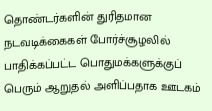தொண்டர்களின் துரிதமான நடவடிக்கைகள் போர்ச்சூழலில் பாதிக்கப்பட்ட பொதுமக்களுக்குப் பெரும் ஆறுதல் அளிப்பதாக ஊடகம்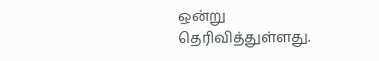ஒன்று தெரிவித்துள்ளது.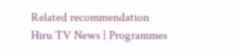Related recommendation
Hiru TV News | Programmes